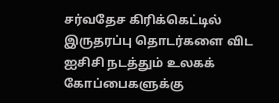சர்வதேச கிரிக்கெட்டில் இருதரப்பு தொடர்களை விட ஐசிசி நடத்தும் உலகக் கோப்பைகளுக்கு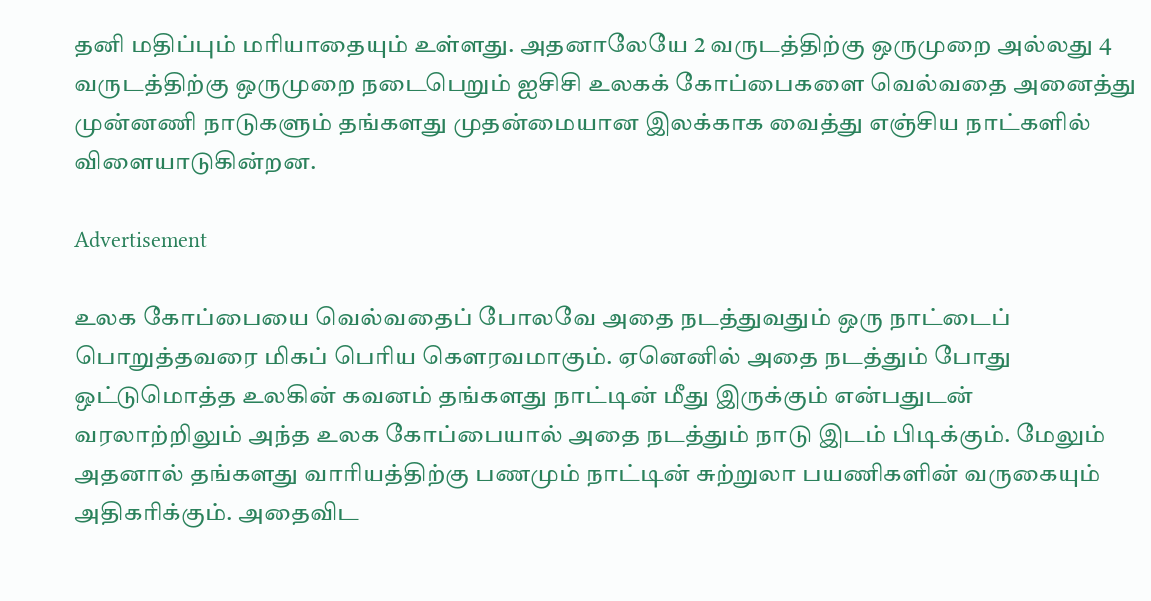தனி மதிப்பும் மரியாதையும் உள்ளது. அதனாலேயே 2 வருடத்திற்கு ஒருமுறை அல்லது 4 வருடத்திற்கு ஒருமுறை நடைபெறும் ஐசிசி உலகக் கோப்பைகளை வெல்வதை அனைத்து முன்னணி நாடுகளும் தங்களது முதன்மையான இலக்காக வைத்து எஞ்சிய நாட்களில் விளையாடுகின்றன.

Advertisement

உலக கோப்பையை வெல்வதைப் போலவே அதை நடத்துவதும் ஒரு நாட்டைப் பொறுத்தவரை மிகப் பெரிய கௌரவமாகும். ஏனெனில் அதை நடத்தும் போது ஒட்டுமொத்த உலகின் கவனம் தங்களது நாட்டின் மீது இருக்கும் என்பதுடன் வரலாற்றிலும் அந்த உலக கோப்பையால் அதை நடத்தும் நாடு இடம் பிடிக்கும். மேலும் அதனால் தங்களது வாரியத்திற்கு பணமும் நாட்டின் சுற்றுலா பயணிகளின் வருகையும் அதிகரிக்கும். அதைவிட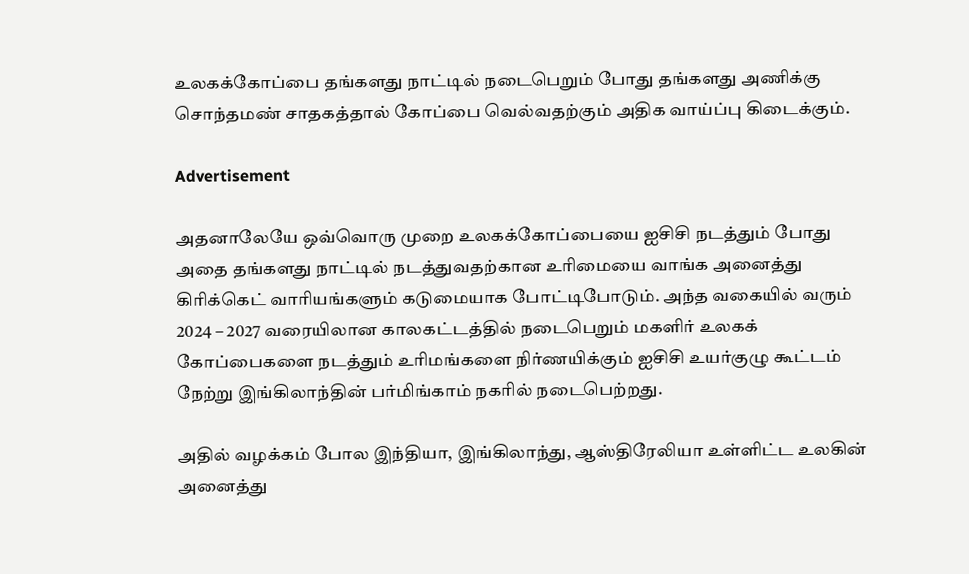உலகக்கோப்பை தங்களது நாட்டில் நடைபெறும் போது தங்களது அணிக்கு சொந்தமண் சாதகத்தால் கோப்பை வெல்வதற்கும் அதிக வாய்ப்பு கிடைக்கும்.

Advertisement

அதனாலேயே ஒவ்வொரு முறை உலகக்கோப்பையை ஐசிசி நடத்தும் போது அதை தங்களது நாட்டில் நடத்துவதற்கான உரிமையை வாங்க அனைத்து கிரிக்கெட் வாரியங்களும் கடுமையாக போட்டிபோடும். அந்த வகையில் வரும் 2024 – 2027 வரையிலான காலகட்டத்தில் நடைபெறும் மகளிர் உலகக் கோப்பைகளை நடத்தும் உரிமங்களை நிர்ணயிக்கும் ஐசிசி உயர்குழு கூட்டம் நேற்று இங்கிலாந்தின் பர்மிங்காம் நகரில் நடைபெற்றது.

அதில் வழக்கம் போல இந்தியா, இங்கிலாந்து, ஆஸ்திரேலியா உள்ளிட்ட உலகின் அனைத்து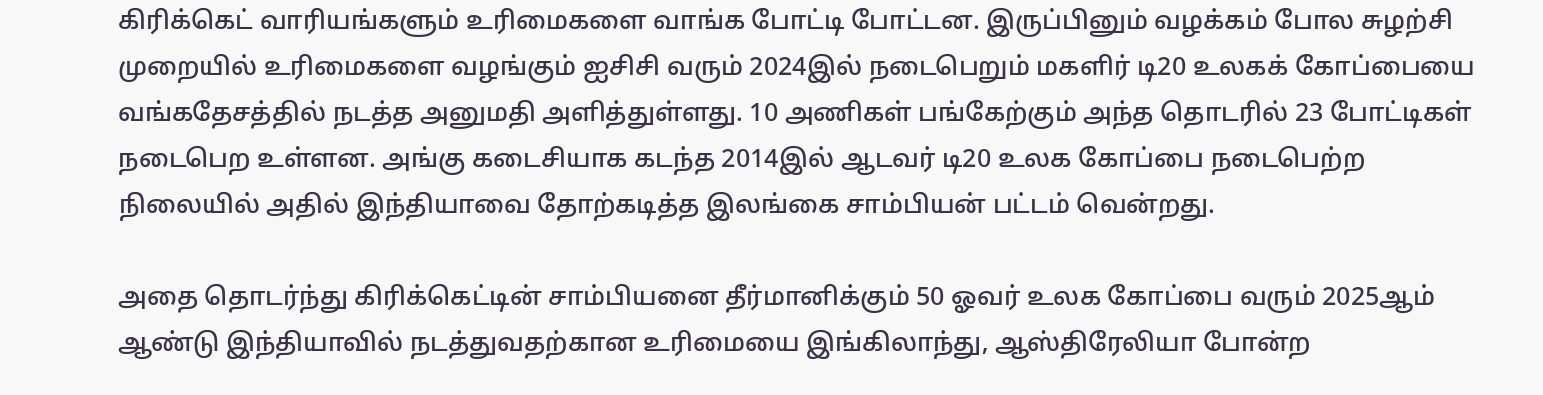கிரிக்கெட் வாரியங்களும் உரிமைகளை வாங்க போட்டி போட்டன. இருப்பினும் வழக்கம் போல சுழற்சி முறையில் உரிமைகளை வழங்கும் ஐசிசி வரும் 2024இல் நடைபெறும் மகளிர் டி20 உலகக் கோப்பையை வங்கதேசத்தில் நடத்த அனுமதி அளித்துள்ளது. 10 அணிகள் பங்கேற்கும் அந்த தொடரில் 23 போட்டிகள் நடைபெற உள்ளன. அங்கு கடைசியாக கடந்த 2014இல் ஆடவர் டி20 உலக கோப்பை நடைபெற்ற நிலையில் அதில் இந்தியாவை தோற்கடித்த இலங்கை சாம்பியன் பட்டம் வென்றது.

அதை தொடர்ந்து கிரிக்கெட்டின் சாம்பியனை தீர்மானிக்கும் 50 ஓவர் உலக கோப்பை வரும் 2025ஆம் ஆண்டு இந்தியாவில் நடத்துவதற்கான உரிமையை இங்கிலாந்து, ஆஸ்திரேலியா போன்ற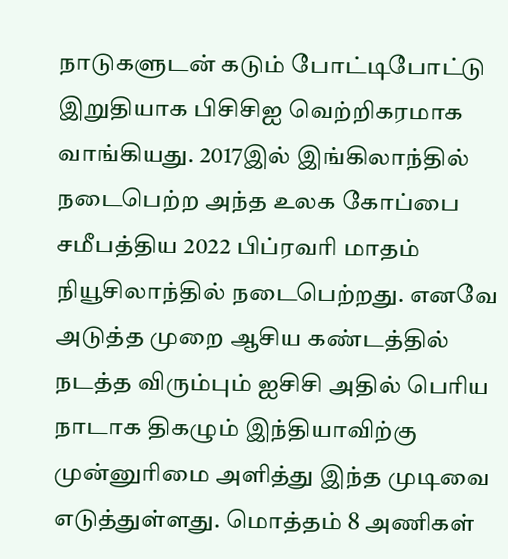நாடுகளுடன் கடும் போட்டிபோட்டு இறுதியாக பிசிசிஐ வெற்றிகரமாக வாங்கியது. 2017இல் இங்கிலாந்தில் நடைபெற்ற அந்த உலக கோப்பை சமீபத்திய 2022 பிப்ரவரி மாதம் நியூசிலாந்தில் நடைபெற்றது. எனவே அடுத்த முறை ஆசிய கண்டத்தில் நடத்த விரும்பும் ஐசிசி அதில் பெரிய நாடாக திகழும் இந்தியாவிற்கு முன்னுரிமை அளித்து இந்த முடிவை எடுத்துள்ளது. மொத்தம் 8 அணிகள்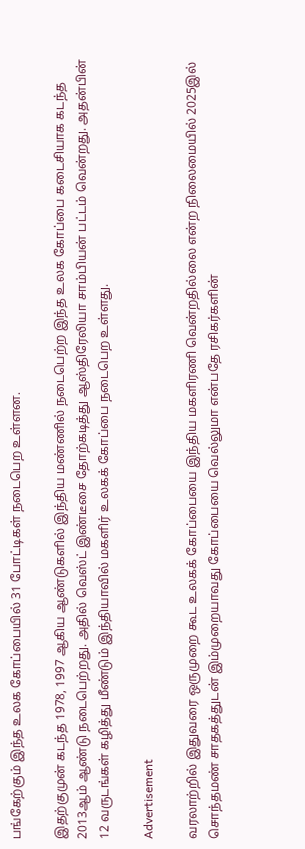பங்கேற்கும் இந்த உலக கோப்பையில் 31 போட்டிகள் நடைபெற உள்ளன.

இதற்குமுன் கடந்த 1978, 1997 ஆகிய ஆண்டுகளில் இந்திய மண்ணில் நடைபெற்ற இந்த உலக கோப்பை கடைசியாக கடந்த 2013ஆம் ஆண்டு நடைபெற்றது. அதில் வெஸ்ட் இண்டீசை தோற்கடித்து ஆஸ்திரேலியா சாம்பியன் பட்டம் வென்றது. அதன்பின் 12 வருடங்கள் கழித்து மீண்டும் இந்தியாவில் மகளிர் உலகக் கோப்பை நடைபெற உள்ளது.

Advertisement

வரலாற்றில் இதுவரை ஒருமுறை கூட உலகக் கோப்பையை இந்திய மகளிரணி வென்றதில்லை என்ற நிலைமையில் 2025இல் சொந்தமண் சாதகத்துடன் இம்முறையாவது கோப்பையை வெல்லுமா என்பதே ரசிகர்களின்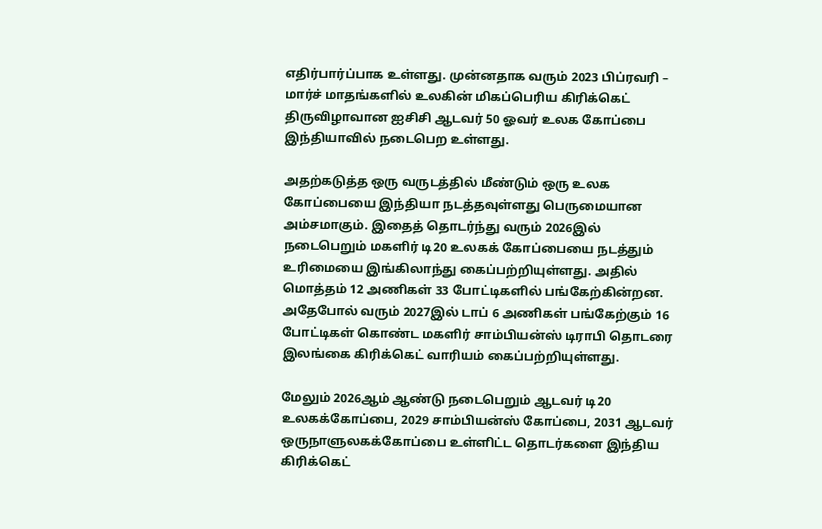எதிர்பார்ப்பாக உள்ளது. முன்னதாக வரும் 2023 பிப்ரவரி – மார்ச் மாதங்களில் உலகின் மிகப்பெரிய கிரிக்கெட் திருவிழாவான ஐசிசி ஆடவர் 50 ஓவர் உலக கோப்பை இந்தியாவில் நடைபெற உள்ளது.

அதற்கடுத்த ஒரு வருடத்தில் மீண்டும் ஒரு உலக கோப்பையை இந்தியா நடத்தவுள்ளது பெருமையான அம்சமாகும். இதைத் தொடர்ந்து வரும் 2026இல் நடைபெறும் மகளிர் டி20 உலகக் கோப்பையை நடத்தும் உரிமையை இங்கிலாந்து கைப்பற்றியுள்ளது. அதில் மொத்தம் 12 அணிகள் 33 போட்டிகளில் பங்கேற்கின்றன. அதேபோல் வரும் 2027இல் டாப் 6 அணிகள் பங்கேற்கும் 16 போட்டிகள் கொண்ட மகளிர் சாம்பியன்ஸ் டிராபி தொடரை இலங்கை கிரிக்கெட் வாரியம் கைப்பற்றியுள்ளது.

மேலும் 2026ஆம் ஆண்டு நடைபெறும் ஆடவர் டி20 உலகக்கோப்பை, 2029 சாம்பியன்ஸ் கோப்பை, 2031 ஆடவர் ஒருநாளுலகக்கோப்பை உள்ளிட்ட தொடர்களை இந்திய கிரிக்கெட்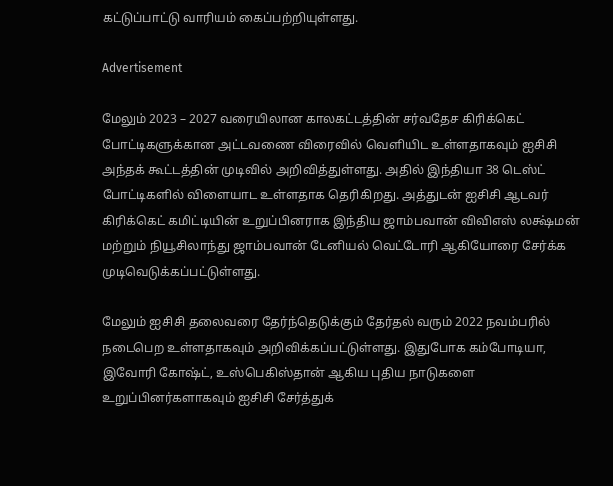கட்டுப்பாட்டு வாரியம் கைப்பற்றியுள்ளது.

Advertisement

மேலும் 2023 – 2027 வரையிலான காலகட்டத்தின் சர்வதேச கிரிக்கெட் போட்டிகளுக்கான அட்டவணை விரைவில் வெளியிட உள்ளதாகவும் ஐசிசி அந்தக் கூட்டத்தின் முடிவில் அறிவித்துள்ளது. அதில் இந்தியா 38 டெஸ்ட் போட்டிகளில் விளையாட உள்ளதாக தெரிகிறது. அத்துடன் ஐசிசி ஆடவர் கிரிக்கெட் கமிட்டியின் உறுப்பினராக இந்திய ஜாம்பவான் விவிஎஸ் லக்ஷ்மன் மற்றும் நியூசிலாந்து ஜாம்பவான் டேனியல் வெட்டோரி ஆகியோரை சேர்க்க முடிவெடுக்கப்பட்டுள்ளது.

மேலும் ஐசிசி தலைவரை தேர்ந்தெடுக்கும் தேர்தல் வரும் 2022 நவம்பரில் நடைபெற உள்ளதாகவும் அறிவிக்கப்பட்டுள்ளது. இதுபோக கம்போடியா, இவோரி கோஷ்ட், உஸ்பெகிஸ்தான் ஆகிய புதிய நாடுகளை உறுப்பினர்களாகவும் ஐசிசி சேர்த்துக்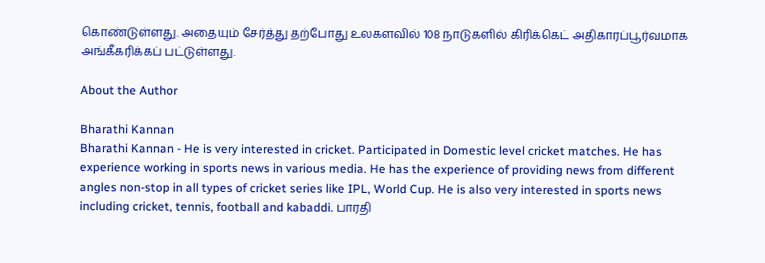கொண்டுள்ளது. அதையும் சேர்த்து தற்போது உலகளவில் 108 நாடுகளில் கிரிக்கெட் அதிகாரப்பூர்வமாக அங்கீகரிக்கப் பட்டுள்ளது.

About the Author

Bharathi Kannan
Bharathi Kannan - He is very interested in cricket. Participated in Domestic level cricket matches. He has experience working in sports news in various media. He has the experience of providing news from different angles non-stop in all types of cricket series like IPL, World Cup. He is also very interested in sports news including cricket, tennis, football and kabaddi. பாரதி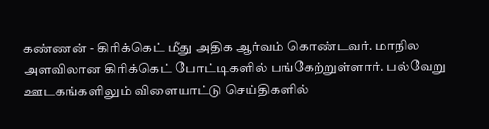கண்ணன் - கிரிக்கெட் மீது அதிக ஆர்வம் கொண்டவர். மாநில அளவிலான கிரிக்கெட் போட்டிகளில் பங்கேற்றுள்ளார். பல்வேறு ஊடகங்களிலும் விளையாட்டு செய்திகளில்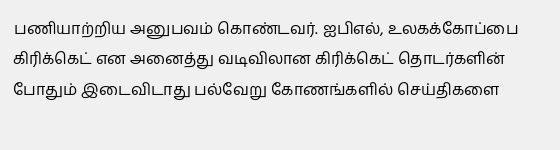பணியாற்றிய அனுபவம் கொண்டவர். ஐபிஎல், உலகக்கோப்பை கிரிக்கெட் என அனைத்து வடிவிலான கிரிக்கெட் தொடர்களின் போதும் இடைவிடாது பல்வேறு கோணங்களில் செய்திகளை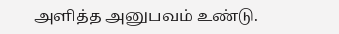அளித்த அனுபவம் உண்டு.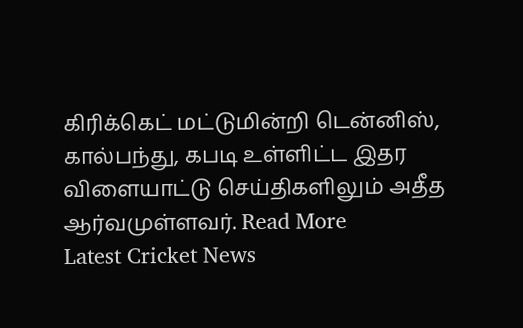கிரிக்கெட் மட்டுமின்றி டென்னிஸ், கால்பந்து, கபடி உள்ளிட்ட இதர விளையாட்டு செய்திகளிலும் அதீத ஆர்வமுள்ளவர். Read More
Latest Cricket News